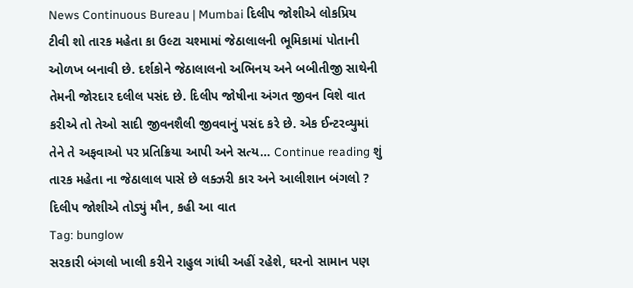News Continuous Bureau | Mumbai દિલીપ જોશીએ લોકપ્રિય ટીવી શો તારક મહેતા કા ઉલ્ટા ચશ્મામાં જેઠાલાલની ભૂમિકામાં પોતાની ઓળખ બનાવી છે. દર્શકોને જેઠાલાલનો અભિનય અને બબીતીજી સાથેની તેમની જોરદાર દલીલ પસંદ છે. દિલીપ જોષીના અંગત જીવન વિશે વાત કરીએ તો તેઓ સાદી જીવનશૈલી જીવવાનું પસંદ કરે છે. એક ઈન્ટરવ્યુમાં તેને તે અફવાઓ પર પ્રતિક્રિયા આપી અને સત્ય… Continue reading શું તારક મહેતા ના જેઠાલાલ પાસે છે લક્ઝરી કાર અને આલીશાન બંગલો ? દિલીપ જોશીએ તોડ્યું મૌન, કહી આ વાત
Tag: bunglow
સરકારી બંગલો ખાલી કરીને રાહુલ ગાંધી અહીં રહેશે, ઘરનો સામાન પણ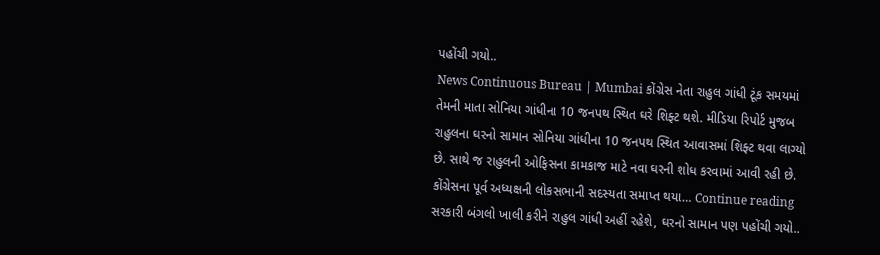પહોંચી ગયો..
News Continuous Bureau | Mumbai કોંગ્રેસ નેતા રાહુલ ગાંધી ટૂંક સમયમાં તેમની માતા સોનિયા ગાંધીના 10 જનપથ સ્થિત ઘરે શિફ્ટ થશે. મીડિયા રિપોર્ટ મુજબ રાહુલના ઘરનો સામાન સોનિયા ગાંધીના 10 જનપથ સ્થિત આવાસમાં શિફ્ટ થવા લાગ્યો છે. સાથે જ રાહુલની ઓફિસના કામકાજ માટે નવા ઘરની શોધ કરવામાં આવી રહી છે. કોંગ્રેસના પૂર્વ અધ્યક્ષની લોકસભાની સદસ્યતા સમાપ્ત થયા… Continue reading સરકારી બંગલો ખાલી કરીને રાહુલ ગાંધી અહીં રહેશે, ઘરનો સામાન પણ પહોંચી ગયો..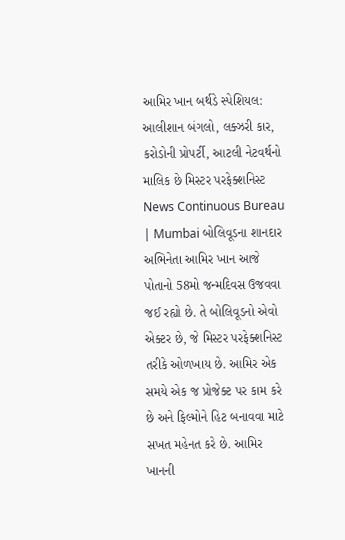આમિર ખાન બર્થડે સ્પેશિયલ: આલીશાન બંગલો, લક્ઝરી કાર, કરોડોની પ્રોપર્ટી, આટલી નેટવર્થનો માલિક છે મિસ્ટર પરફેક્શનિસ્ટ
News Continuous Bureau | Mumbai બોલિવૂડના શાનદાર અભિનેતા આમિર ખાન આજે પોતાનો 58મો જન્મદિવસ ઉજવવા જઈ રહ્યો છે. તે બોલિવૂડનો એવો એક્ટર છે, જે મિસ્ટર પરફેક્શનિસ્ટ તરીકે ઓળખાય છે. આમિર એક સમયે એક જ પ્રોજેક્ટ પર કામ કરે છે અને ફિલ્મોને હિટ બનાવવા માટે સખત મહેનત કરે છે. આમિર ખાનની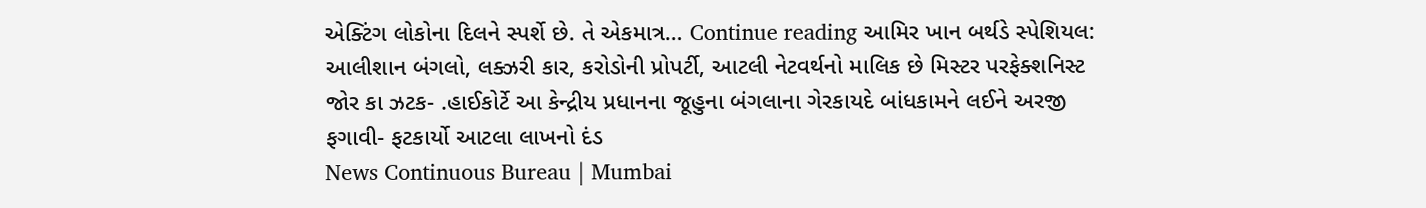એક્ટિંગ લોકોના દિલને સ્પર્શે છે. તે એકમાત્ર… Continue reading આમિર ખાન બર્થડે સ્પેશિયલ: આલીશાન બંગલો, લક્ઝરી કાર, કરોડોની પ્રોપર્ટી, આટલી નેટવર્થનો માલિક છે મિસ્ટર પરફેક્શનિસ્ટ
જોર કા ઝટક- .હાઈકોર્ટે આ કેન્દ્રીય પ્રધાનના જૂહુના બંગલાના ગેરકાયદે બાંધકામને લઈને અરજી ફગાવી- ફટકાર્યો આટલા લાખનો દંડ
News Continuous Bureau | Mumbai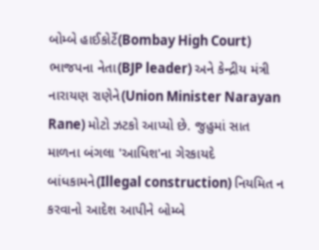બોમ્બે હાઈકોર્ટે(Bombay High Court) ભાજપના નેતા(BJP leader) અને કેન્દ્રીય મંત્રી નારાયણ રાણેને(Union Minister Narayan Rane) મોટો ઝટકો આપ્યો છે. જુહુમાં સાત માળના બંગલા 'આધિશ'ના ગેરકાયદે બાંધકામને(Illegal construction) નિયમિત ન કરવાનો આદેશ આપીને બોમ્બે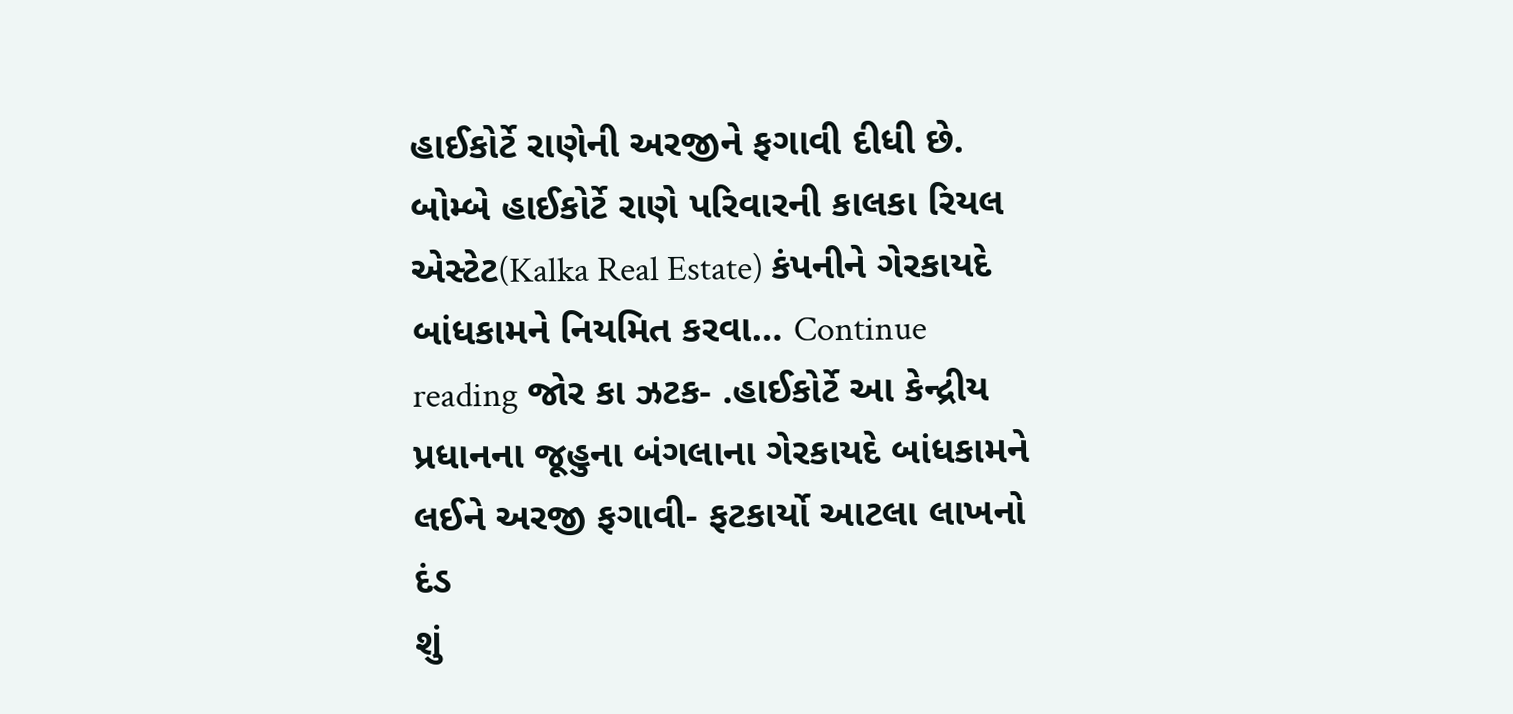હાઈકોર્ટે રાણેની અરજીને ફગાવી દીધી છે. બોમ્બે હાઈકોર્ટે રાણે પરિવારની કાલકા રિયલ એસ્ટેટ(Kalka Real Estate) કંપનીને ગેરકાયદે બાંધકામને નિયમિત કરવા… Continue reading જોર કા ઝટક- .હાઈકોર્ટે આ કેન્દ્રીય પ્રધાનના જૂહુના બંગલાના ગેરકાયદે બાંધકામને લઈને અરજી ફગાવી- ફટકાર્યો આટલા લાખનો દંડ
શું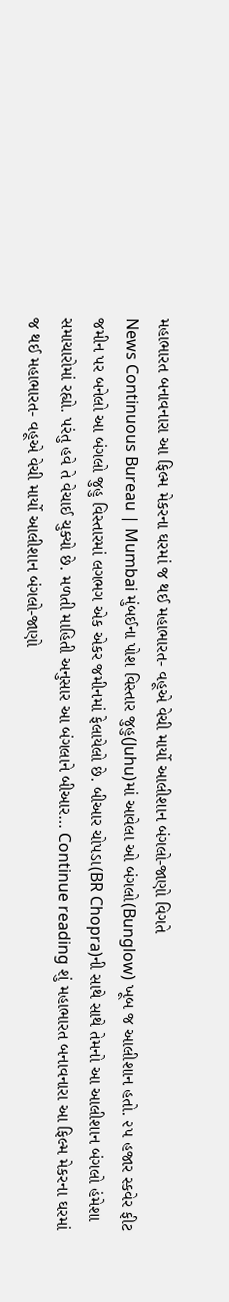મહાભારત બનાવનારા આ ફિલ્મ મેકરના ઘરમાં જ થઈ મહાભારત- વહૂએ વેચી માર્યો આલીશાન બંગલો-જાણો વિગતે
News Continuous Bureau | Mumbai મુંબઈના પોશ વિસ્તાર જુહુ(Juhu)માં આવેલા ઓ બંગલો(Bunglow) ખૂબ જ આલીશાન હતો. ૨૫ હજાર સ્કવેર ફીટ જમીન પર બનેલો આ બંગલો જુહુ વિસ્તારમાં લગભગ એક એકર જમીનમાં ફેલાયેલો છે. બીઆર ચોપડા(BR Chopra)ની સાથે સાથે તેમનો આ આલીશાન બંગલો હંમેશા સમાચારોમાં રહ્યો. પરંતુ હવે તે વેચાઈ ચુક્યો છે. મળતી માહિતી અનુસાર આ બંગલાને બીઆર… Continue reading શું મહાભારત બનાવનારા આ ફિલ્મ મેકરના ઘરમાં જ થઈ મહાભારત- વહૂએ વેચી માર્યો આલીશાન બંગલો-જાણો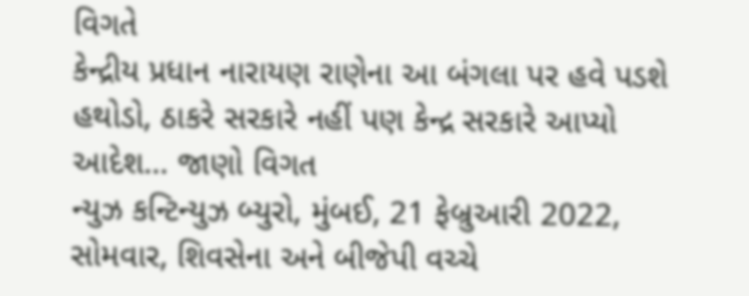વિગતે
કેન્દ્રીય પ્રધાન નારાયણ રાણેના આ બંગલા પર હવે પડશે હથોડો, ઠાકરે સરકારે નહીં પણ કેન્દ્ર સરકારે આપ્યો આદેશ… જાણો વિગત
ન્યુઝ કન્ટિન્યુઝ બ્યુરો, મુંબઈ, 21 ફેબ્રુઆરી 2022, સોમવાર, શિવસેના અને બીજેપી વચ્ચે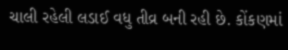ચાલી રહેલી લડાઈ વધુ તીવ્ર બની રહી છે. કોંકણમાં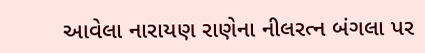આવેલા નારાયણ રાણેના નીલરત્ન બંગલા પર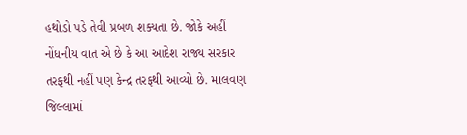હથોડો પડે તેવી પ્રબળ શક્યતા છે. જોકે અહીં નોંધનીય વાત એ છે કે આ આદેશ રાજ્ય સરકાર તરફથી નહીં પણ કેન્દ્ર તરફથી આવ્યો છે. માલવણ જિલ્લામાં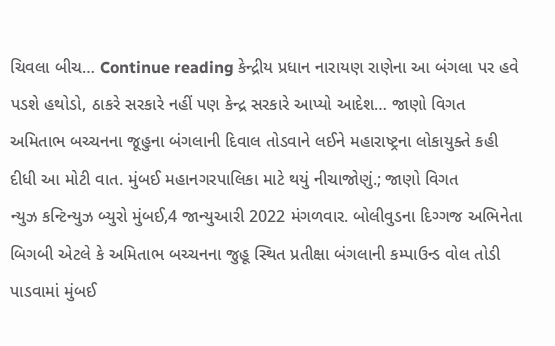ચિવલા બીચ… Continue reading કેન્દ્રીય પ્રધાન નારાયણ રાણેના આ બંગલા પર હવે પડશે હથોડો, ઠાકરે સરકારે નહીં પણ કેન્દ્ર સરકારે આપ્યો આદેશ… જાણો વિગત
અમિતાભ બચ્ચનના જૂહુના બંગલાની દિવાલ તોડવાને લઈને મહારાષ્ટ્રના લોકાયુક્તે કહી દીધી આ મોટી વાત. મુંબઈ મહાનગરપાલિકા માટે થયું નીચાજોણું.; જાણો વિગત
ન્યુઝ કન્ટિન્યુઝ બ્યુરો મુંબઈ,4 જાન્યુઆરી 2022 મંગળવાર. બોલીવુડના દિગ્ગજ અભિનેતા બિગબી એટલે કે અમિતાભ બચ્ચનના જુહૂ સ્થિત પ્રતીક્ષા બંગલાની કમ્પાઉન્ડ વોલ તોડી પાડવામાં મુંબઈ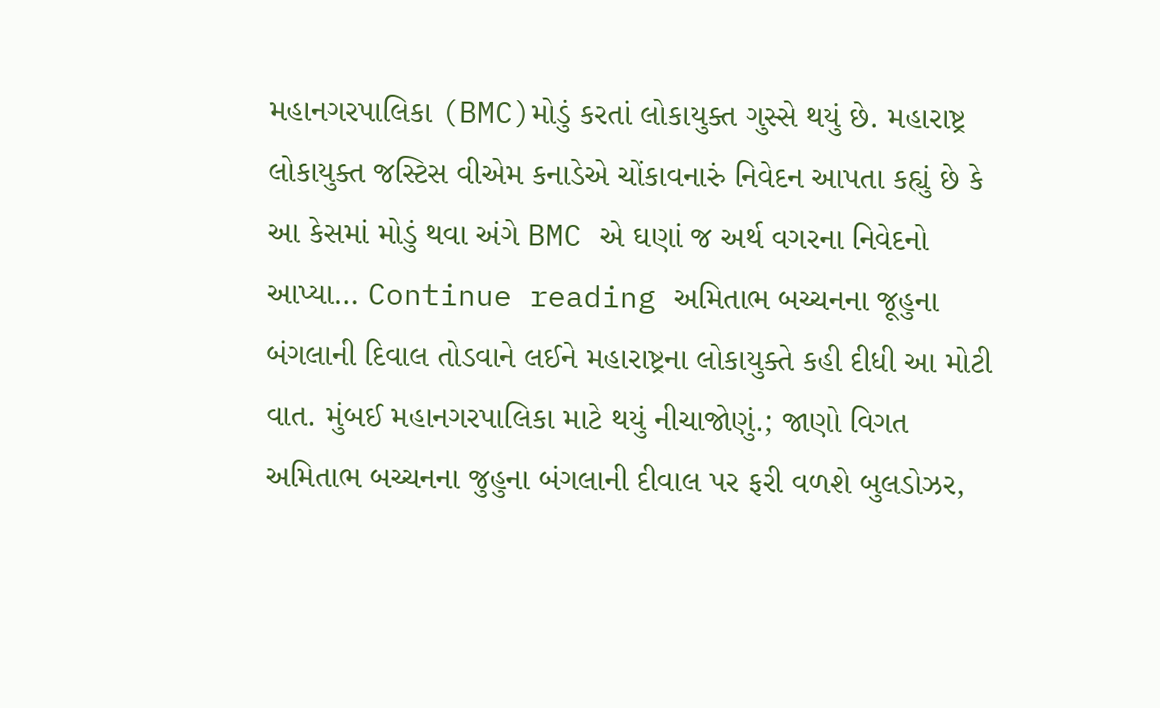મહાનગરપાલિકા (BMC)મોડું કરતાં લોકાયુક્ત ગુસ્સે થયું છે. મહારાષ્ટ્ર લોકાયુક્ત જસ્ટિસ વીએમ કનાડેએ ચોંકાવનારું નિવેદન આપતા કહ્યું છે કે આ કેસમાં મોડું થવા અંગે BMC એ ઘણાં જ અર્થ વગરના નિવેદનો આપ્યા… Continue reading અમિતાભ બચ્ચનના જૂહુના બંગલાની દિવાલ તોડવાને લઈને મહારાષ્ટ્રના લોકાયુક્તે કહી દીધી આ મોટી વાત. મુંબઈ મહાનગરપાલિકા માટે થયું નીચાજોણું.; જાણો વિગત
અમિતાભ બચ્ચનના જુહુના બંગલાની દીવાલ પર ફરી વળશે બુલડોઝર,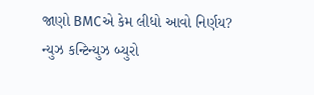જાણો BMCએ કેમ લીધો આવો નિર્ણય?
ન્યુઝ કન્ટિન્યુઝ બ્યુરો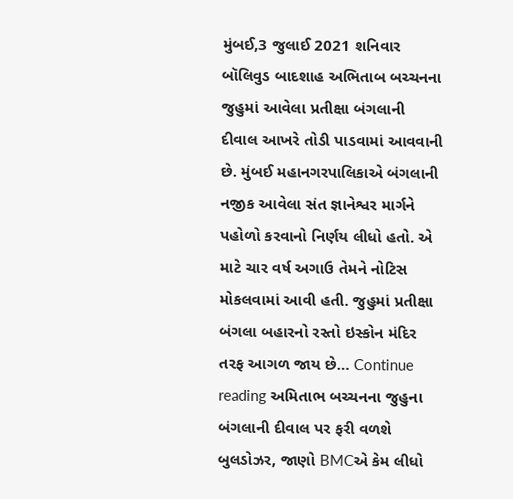મુંબઈ,3 જુલાઈ 2021 શનિવાર બૉલિવુડ બાદશાહ અભિતાબ બચ્ચનના જુહુમાં આવેલા પ્રતીક્ષા બંગલાની દીવાલ આખરે તોડી પાડવામાં આવવાની છે. મુંબઈ મહાનગરપાલિકાએ બંગલાની નજીક આવેલા સંત જ્ઞાનેશ્વર માર્ગને પહોળો કરવાનો નિર્ણય લીધો હતો. એ માટે ચાર વર્ષ અગાઉ તેમને નોટિસ મોકલવામાં આવી હતી. જુહુમાં પ્રતીક્ષા બંગલા બહારનો રસ્તો ઇસ્કોન મંદિર તરફ આગળ જાય છે… Continue reading અમિતાભ બચ્ચનના જુહુના બંગલાની દીવાલ પર ફરી વળશે બુલડોઝર, જાણો BMCએ કેમ લીધો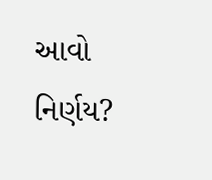આવો નિર્ણય?